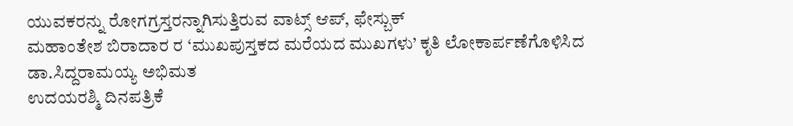ಯುವಕರನ್ನು ರೋಗಗ್ರಸ್ತರನ್ನಾಗಿಸುತ್ತಿರುವ ವಾಟ್ಸ್ ಆಪ್, ಫೇಸ್ಬುಕ್
ಮಹಾಂತೇಶ ಬಿರಾದಾರ ರ ‘ಮುಖಪುಸ್ತಕದ ಮರೆಯದ ಮುಖಗಳು’ ಕೃತಿ ಲೋಕಾರ್ಪಣೆಗೊಳಿಸಿದ ಡಾ.ಸಿದ್ದರಾಮಯ್ಯ ಅಭಿಮತ
ಉದಯರಶ್ಮಿ ದಿನಪತ್ರಿಕೆ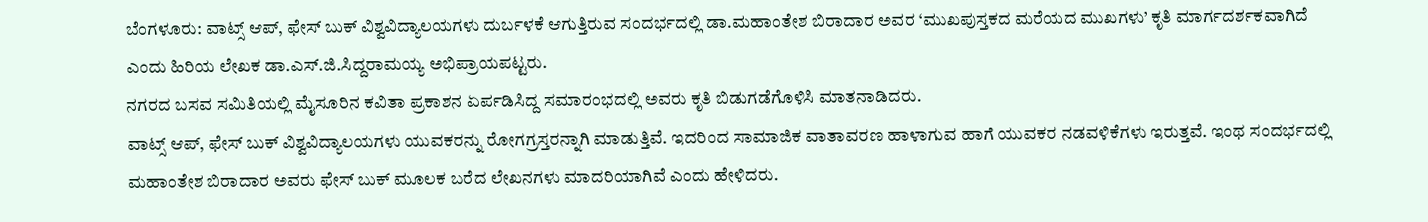ಬೆಂಗಳೂರು: ವಾಟ್ಸ್ ಆಪ್, ಫೇಸ್ ಬುಕ್ ವಿಶ್ವವಿದ್ಯಾಲಯಗಳು ದುರ್ಬಳಕೆ ಆಗುತ್ತಿರುವ ಸಂದರ್ಭದಲ್ಲಿ ಡಾ.ಮಹಾಂತೇಶ ಬಿರಾದಾರ ಅವರ ‘ಮುಖಪುಸ್ತಕದ ಮರೆಯದ ಮುಖಗಳು’ ಕೃತಿ ಮಾರ್ಗದರ್ಶಕವಾಗಿದೆ ಎಂದು ಹಿರಿಯ ಲೇಖಕ ಡಾ.ಎಸ್.ಜಿ.ಸಿದ್ದರಾಮಯ್ಯ ಅಭಿಪ್ರಾಯಪಟ್ಟರು.
ನಗರದ ಬಸವ ಸಮಿತಿಯಲ್ಲಿ ಮೈಸೂರಿನ ಕವಿತಾ ಪ್ರಕಾಶನ ಏರ್ಪಡಿಸಿದ್ದ ಸಮಾರಂಭದಲ್ಲಿ ಅವರು ಕೃತಿ ಬಿಡುಗಡೆಗೊಳಿಸಿ ಮಾತನಾಡಿದರು.
ವಾಟ್ಸ್ ಆಪ್, ಫೇಸ್ ಬುಕ್ ವಿಶ್ವವಿದ್ಯಾಲಯಗಳು ಯುವಕರನ್ನು ರೋಗಗ್ರಸ್ತರನ್ನಾಗಿ ಮಾಡುತ್ತಿವೆ. ಇದರಿಂದ ಸಾಮಾಜಿಕ ವಾತಾವರಣ ಹಾಳಾಗುವ ಹಾಗೆ ಯುವಕರ ನಡವಳಿಕೆಗಳು ಇರುತ್ತವೆ. ಇಂಥ ಸಂದರ್ಭದಲ್ಲಿ ಮಹಾಂತೇಶ ಬಿರಾದಾರ ಅವರು ಫೇಸ್ ಬುಕ್ ಮೂಲಕ ಬರೆದ ಲೇಖನಗಳು ಮಾದರಿಯಾಗಿವೆ ಎಂದು ಹೇಳಿದರು.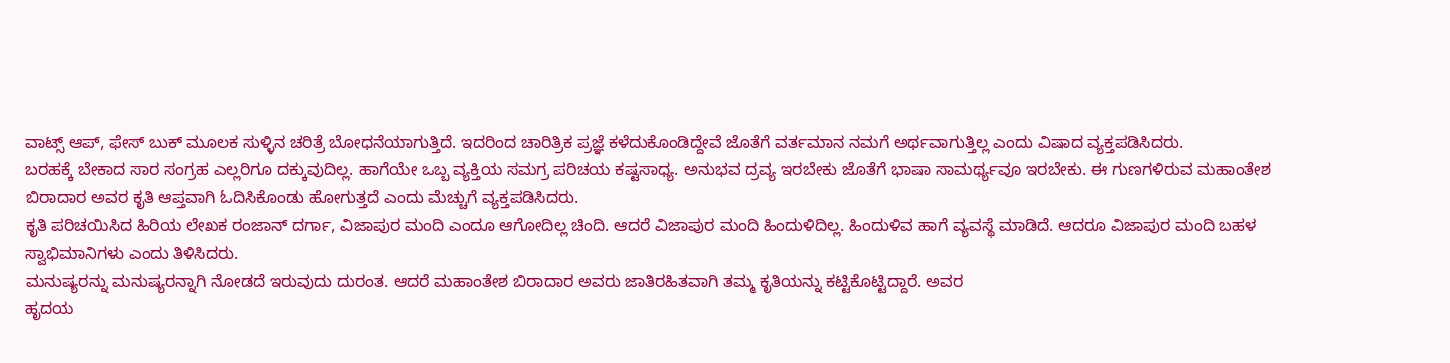ವಾಟ್ಸ್ ಆಪ್, ಫೇಸ್ ಬುಕ್ ಮೂಲಕ ಸುಳ್ಳಿನ ಚರಿತ್ರೆ ಬೋಧನೆಯಾಗುತ್ತಿದೆ. ಇದರಿಂದ ಚಾರಿತ್ರಿಕ ಪ್ರಜ್ಞೆ ಕಳೆದುಕೊಂಡಿದ್ದೇವೆ ಜೊತೆಗೆ ವರ್ತಮಾನ ನಮಗೆ ಅರ್ಥವಾಗುತ್ತಿಲ್ಲ ಎಂದು ವಿಷಾದ ವ್ಯಕ್ತಪಡಿಸಿದರು.
ಬರಹಕ್ಕೆ ಬೇಕಾದ ಸಾರ ಸಂಗ್ರಹ ಎಲ್ಲರಿಗೂ ದಕ್ಕುವುದಿಲ್ಲ. ಹಾಗೆಯೇ ಒಬ್ಬ ವ್ಯಕ್ತಿಯ ಸಮಗ್ರ ಪರಿಚಯ ಕಷ್ಟಸಾಧ್ಯ. ಅನುಭವ ದ್ರವ್ಯ ಇರಬೇಕು ಜೊತೆಗೆ ಭಾಷಾ ಸಾಮರ್ಥ್ಯವೂ ಇರಬೇಕು. ಈ ಗುಣಗಳಿರುವ ಮಹಾಂತೇಶ ಬಿರಾದಾರ ಅವರ ಕೃತಿ ಆಪ್ತವಾಗಿ ಓದಿಸಿಕೊಂಡು ಹೋಗುತ್ತದೆ ಎಂದು ಮೆಚ್ಚುಗೆ ವ್ಯಕ್ತಪಡಿಸಿದರು.
ಕೃತಿ ಪರಿಚಯಿಸಿದ ಹಿರಿಯ ಲೇಖಕ ರಂಜಾನ್ ದರ್ಗಾ, ವಿಜಾಪುರ ಮಂದಿ ಎಂದೂ ಆಗೋದಿಲ್ಲ ಚಿಂದಿ. ಆದರೆ ವಿಜಾಪುರ ಮಂದಿ ಹಿಂದುಳಿದಿಲ್ಲ. ಹಿಂದುಳಿವ ಹಾಗೆ ವ್ಯವಸ್ಥೆ ಮಾಡಿದೆ. ಆದರೂ ವಿಜಾಪುರ ಮಂದಿ ಬಹಳ ಸ್ವಾಭಿಮಾನಿಗಳು ಎಂದು ತಿಳಿಸಿದರು.
ಮನುಷ್ಯರನ್ನು ಮನುಷ್ಯರನ್ನಾಗಿ ನೋಡದೆ ಇರುವುದು ದುರಂತ. ಆದರೆ ಮಹಾಂತೇಶ ಬಿರಾದಾರ ಅವರು ಜಾತಿರಹಿತವಾಗಿ ತಮ್ಮ ಕೃತಿಯನ್ನು ಕಟ್ಟಿಕೊಟ್ಟಿದ್ದಾರೆ. ಅವರ
ಹೃದಯ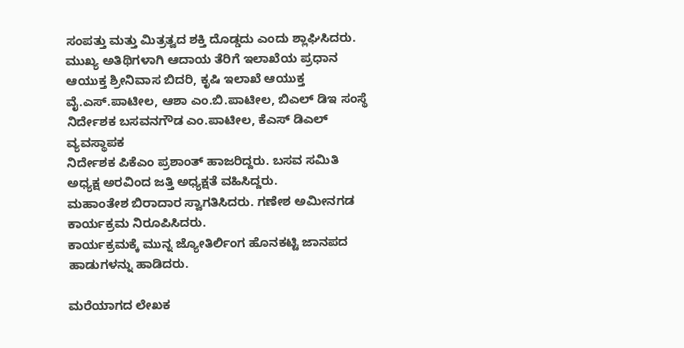ಸಂಪತ್ತು ಮತ್ತು ಮಿತ್ರತ್ವದ ಶಕ್ತಿ ದೊಡ್ಡದು ಎಂದು ಶ್ಲಾಘಿಸಿದರು.
ಮುಖ್ಯ ಅತಿಥಿಗಳಾಗಿ ಆದಾಯ ತೆರಿಗೆ ಇಲಾಖೆಯ ಪ್ರಧಾನ ಆಯುಕ್ತ ಶ್ರೀನಿವಾಸ ಬಿದರಿ, ಕೃಷಿ ಇಲಾಖೆ ಆಯುಕ್ತ ವೈ.ಎಸ್.ಪಾಟೀಲ, ಆಶಾ ಎಂ.ಬಿ.ಪಾಟೀಲ, ಬಿಎಲ್ ಡಿಇ ಸಂಸ್ಥೆ ನಿರ್ದೇಶಕ ಬಸವನಗೌಡ ಎಂ.ಪಾಟೀಲ, ಕೆಎಸ್ ಡಿಎಲ್ ವ್ಯವಸ್ಥಾಪಕ
ನಿರ್ದೇಶಕ ಪಿಕೆಎಂ ಪ್ರಶಾಂತ್ ಹಾಜರಿದ್ದರು. ಬಸವ ಸಮಿತಿ ಅಧ್ಯಕ್ಷ ಅರವಿಂದ ಜತ್ತಿ ಅಧ್ಯಕ್ಷತೆ ವಹಿಸಿದ್ದರು.
ಮಹಾಂತೇಶ ಬಿರಾದಾರ ಸ್ವಾಗತಿಸಿದರು. ಗಣೇಶ ಅಮೀನಗಡ ಕಾರ್ಯಕ್ರಮ ನಿರೂಪಿಸಿದರು.
ಕಾರ್ಯಕ್ರಮಕ್ಕೆ ಮುನ್ನ ಜ್ಯೋತಿರ್ಲಿಂಗ ಹೊನಕಟ್ಟಿ ಜಾನಪದ ಹಾಡುಗಳನ್ನು ಹಾಡಿದರು.

ಮರೆಯಾಗದ ಲೇಖಕ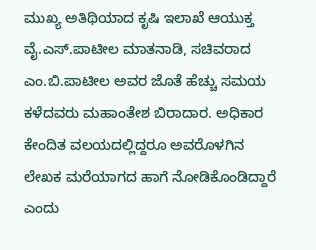ಮುಖ್ಯ ಅತಿಥಿಯಾದ ಕೃಷಿ ಇಲಾಖೆ ಆಯುಕ್ತ ವೈ.ಎಸ್.ಪಾಟೀಲ ಮಾತನಾಡಿ, ಸಚಿವರಾದ ಎಂ.ಬಿ.ಪಾಟೀಲ ಅವರ ಜೊತೆ ಹೆಚ್ಚು ಸಮಯ ಕಳೆದವರು ಮಹಾಂತೇಶ ಬಿರಾದಾರ. ಅಧಿಕಾರ ಕೇಂದಿತ ವಲಯದಲ್ಲಿದ್ದರೂ ಅವರೊಳಗಿನ ಲೇಖಕ ಮರೆಯಾಗದ ಹಾಗೆ ನೋಡಿಕೊಂಡಿದ್ದಾರೆ ಎಂದು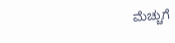ಮೆಚ್ಚುಗೆ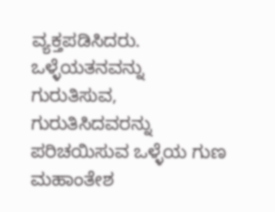ವ್ಯಕ್ತಪಡಿಸಿದರು.
ಒಳ್ಳೆಯತನವನ್ನು ಗುರುತಿಸುವ, ಗುರುತಿಸಿದವರನ್ನು ಪರಿಚಯಿಸುವ ಒಳ್ಳೆಯ ಗುಣ ಮಹಾಂತೇಶ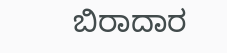ಬಿರಾದಾರ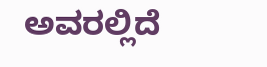ಅವರಲ್ಲಿದೆ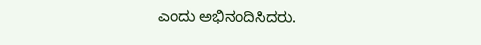ಎಂದು ಅಭಿನಂದಿಸಿದರು.